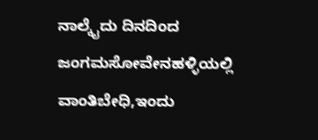ನಾಲ್ಕೈದು ದಿನದಿಂದ  ಜಂಗಮಸೋವೇನಹಳ್ಳಿಯಲ್ಲಿ ವಾಂತಿಬೇಧಿ,ಇಂದು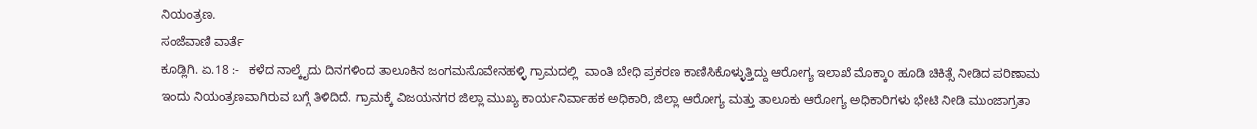ನಿಯಂತ್ರಣ.
ಸಂಜೆವಾಣಿ ವಾರ್ತೆ
ಕೂಡ್ಲಿಗಿ. ಏ.18 :-   ಕಳೆದ ನಾಲ್ಕೈದು ದಿನಗಳಿಂದ ತಾಲೂಕಿನ ಜಂಗಮಸೊವೇನಹಳ್ಳಿ ಗ್ರಾಮದಲ್ಲಿ  ವಾಂತಿ ಬೇಧಿ ಪ್ರಕರಣ ಕಾಣಿಸಿಕೊಳ್ಳುತ್ತಿದ್ದು ಆರೋಗ್ಯ ಇಲಾಖೆ ಮೊಕ್ಕಾo ಹೂಡಿ ಚಿಕಿತ್ಸೆ ನೀಡಿದ ಪರಿಣಾಮ ಇಂದು ನಿಯಂತ್ರಣವಾಗಿರುವ ಬಗ್ಗೆ ತಿಳಿದಿದೆ. ಗ್ರಾಮಕ್ಕೆ ವಿಜಯನಗರ ಜಿಲ್ಲಾ ಮುಖ್ಯ ಕಾರ್ಯನಿರ್ವಾಹಕ ಅಧಿಕಾರಿ, ಜಿಲ್ಲಾ ಆರೋಗ್ಯ ಮತ್ತು ತಾಲೂಕು ಆರೋಗ್ಯ ಅಧಿಕಾರಿಗಳು ಭೇಟಿ ನೀಡಿ ಮುಂಜಾಗ್ರತಾ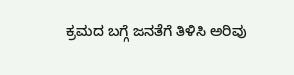ಕ್ರಮದ ಬಗ್ಗೆ ಜನತೆಗೆ ತಿಳಿಸಿ ಅರಿವು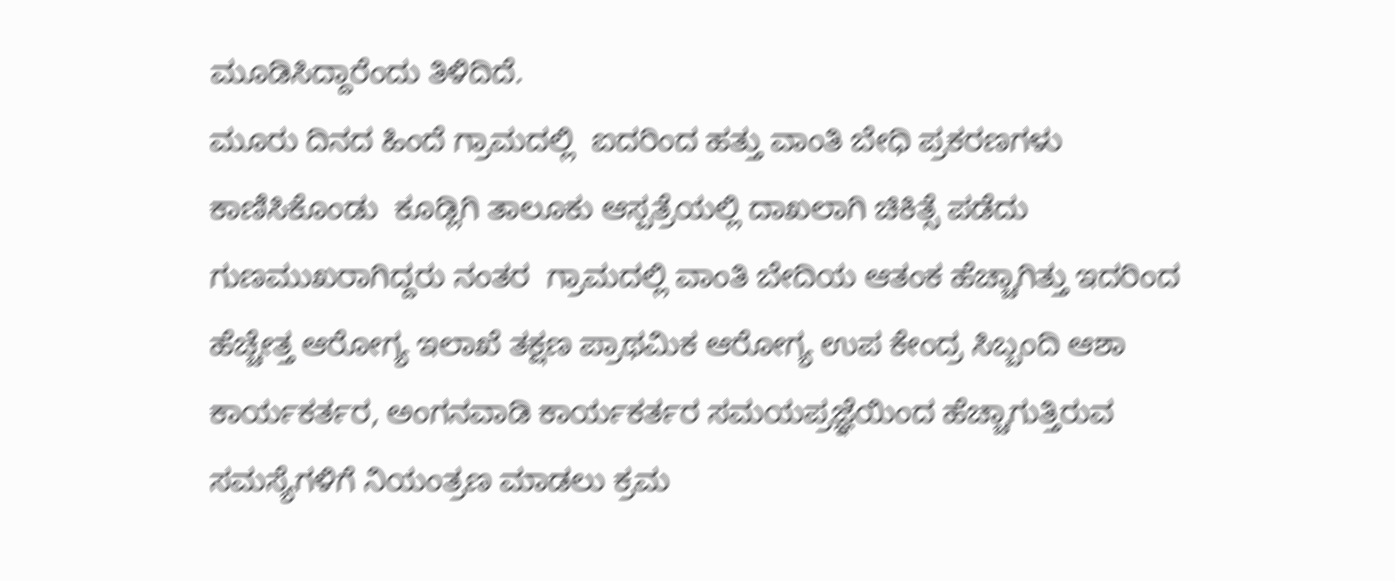ಮೂಡಿಸಿದ್ದಾರೆಂದು ತಿಳಿದಿದೆ.
ಮೂರು ದಿನದ ಹಿಂದೆ ಗ್ರಾಮದಲ್ಲಿ  ಐದರಿಂದ ಹತ್ತು ವಾಂತಿ ಬೇಧಿ ಪ್ರಕರಣಗಳು ಕಾಣಿಸಿಕೊಂಡು  ಕೂಡ್ಲಿಗಿ ತಾಲೂಕು ಆಸ್ಪತ್ರೆಯಲ್ಲಿ ದಾಖಲಾಗಿ ಚಿಕಿತ್ಸೆ ಪಡೆದು ಗುಣಮುಖರಾಗಿದ್ದರು ನಂತರ  ಗ್ರಾಮದಲ್ಲಿ ವಾಂತಿ ಬೇದಿಯ ಆತಂಕ ಹೆಚ್ಚಾಗಿತ್ತು ಇದರಿಂದ ಹೆಚ್ಚೇತ್ತ ಆರೋಗ್ಯ ಇಲಾಖೆ ತಕ್ಷಣ ಪ್ರಾಥಮಿಕ ಆರೋಗ್ಯ ಉಪ ಕೇಂದ್ರ ಸಿಬ್ಬಂದಿ ಆಶಾ ಕಾರ್ಯಕರ್ತರ, ಅಂಗನವಾಡಿ ಕಾರ್ಯಕರ್ತರ ಸಮಯಪ್ರಜ್ಞೆಯಿಂದ ಹೆಚ್ಚಾಗುತ್ತಿರುವ ಸಮಸ್ಯೆಗಳಿಗೆ ನಿಯಂತ್ರಣ ಮಾಡಲು ಕ್ರಮ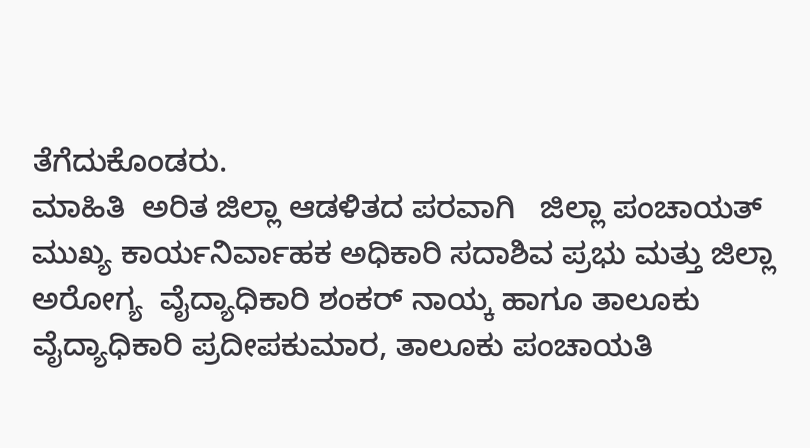ತೆಗೆದುಕೊಂಡರು.
ಮಾಹಿತಿ  ಅರಿತ ಜಿಲ್ಲಾ ಆಡಳಿತದ ಪರವಾಗಿ   ಜಿಲ್ಲಾ ಪಂಚಾಯತ್ ಮುಖ್ಯ ಕಾರ್ಯನಿರ್ವಾಹಕ ಅಧಿಕಾರಿ ಸದಾಶಿವ ಪ್ರಭು ಮತ್ತು ಜಿಲ್ಲಾ ಅರೋಗ್ಯ  ವೈದ್ಯಾಧಿಕಾರಿ ಶಂಕರ್ ನಾಯ್ಕ ಹಾಗೂ ತಾಲೂಕು ವೈದ್ಯಾಧಿಕಾರಿ ಪ್ರದೀಪಕುಮಾರ, ತಾಲೂಕು ಪಂಚಾಯತಿ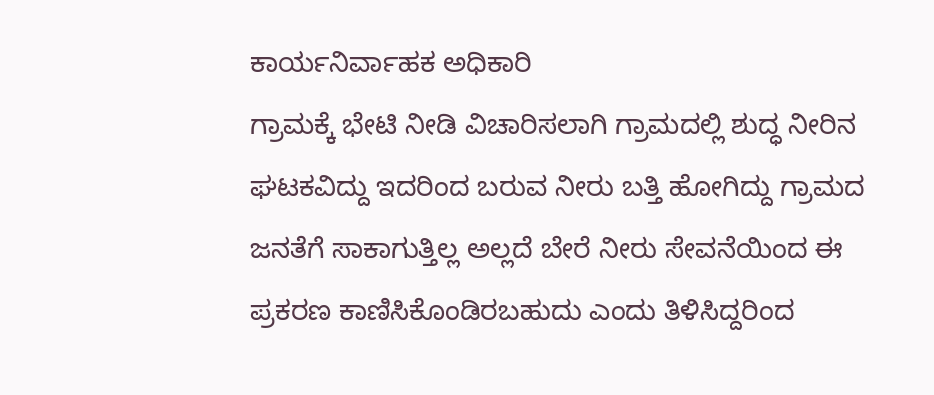ಕಾರ್ಯನಿರ್ವಾಹಕ ಅಧಿಕಾರಿ
ಗ್ರಾಮಕ್ಕೆ ಭೇಟಿ ನೀಡಿ ವಿಚಾರಿಸಲಾಗಿ ಗ್ರಾಮದಲ್ಲಿ ಶುದ್ಧ ನೀರಿನ ಘಟಕವಿದ್ದು ಇದರಿಂದ ಬರುವ ನೀರು ಬತ್ತಿ ಹೋಗಿದ್ದು ಗ್ರಾಮದ ಜನತೆಗೆ ಸಾಕಾಗುತ್ತಿಲ್ಲ ಅಲ್ಲದೆ ಬೇರೆ ನೀರು ಸೇವನೆಯಿಂದ ಈ ಪ್ರಕರಣ ಕಾಣಿಸಿಕೊಂಡಿರಬಹುದು ಎಂದು ತಿಳಿಸಿದ್ದರಿಂದ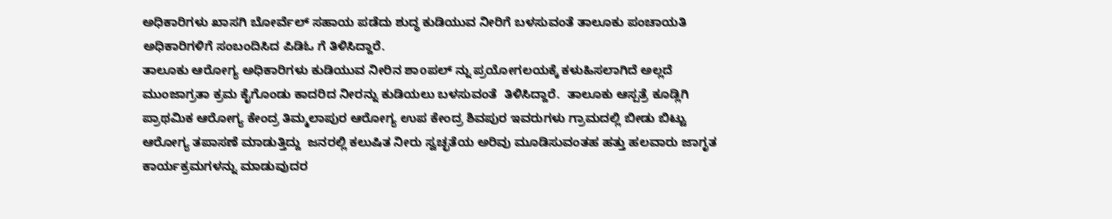ಅಧಿಕಾರಿಗಳು ಖಾಸಗಿ ಬೋರ್ವೆಲ್ ಸಹಾಯ ಪಡೆದು ಶುದ್ಧ ಕುಡಿಯುವ ನೀರಿಗೆ ಬಳಸುವಂತೆ ತಾಲೂಕು ಪಂಚಾಯತಿ ಅಧಿಕಾರಿಗಳಿಗೆ ಸಂಬಂದಿಸಿದ ಪಿಡಿಓ ಗೆ ತಿಳಿಸಿದ್ದಾರೆ.
ತಾಲೂಕು ಆರೋಗ್ಯ ಅಧಿಕಾರಿಗಳು ಕುಡಿಯುವ ನೀರಿನ ಶಾoಪಲ್ ನ್ನು ಪ್ರಯೋಗಲಯಕ್ಕೆ ಕಳುಹಿಸಲಾಗಿದೆ ಅಲ್ಲದೆ ಮುಂಜಾಗ್ರತಾ ಕ್ರಮ ಕೈಗೊಂಡು ಕಾದರಿದ ನೀರನ್ನು ಕುಡಿಯಲು ಬಳಸುವಂತೆ  ತಿಳಿಸಿದ್ದಾರೆ.  ತಾಲೂಕು ಆಸ್ಪತ್ರೆ ಕೂಡ್ಲಿಗಿ ಪ್ರಾಥಮಿಕ ಆರೋಗ್ಯ ಕೇಂದ್ರ ತಿಮ್ಮಲಾಪುರ ಆರೋಗ್ಯ ಉಪ ಕೇಂದ್ರ ಶಿವಪುರ ಇವರುಗಳು ಗ್ರಾಮದಲ್ಲಿ ಬೀಡು ಬಿಟ್ಟು ಆರೋಗ್ಯ ತಪಾಸಣೆ ಮಾಡುತ್ತಿದ್ದು  ಜನರಲ್ಲಿ ಕಲುಷಿತ ನೀರು ಸ್ವಚ್ಛತೆಯ ಅರಿವು ಮೂಡಿಸುವಂತಹ ಹತ್ತು ಹಲವಾರು ಜಾಗೃತ ಕಾರ್ಯಕ್ರಮಗಳನ್ನು ಮಾಡುವುದರ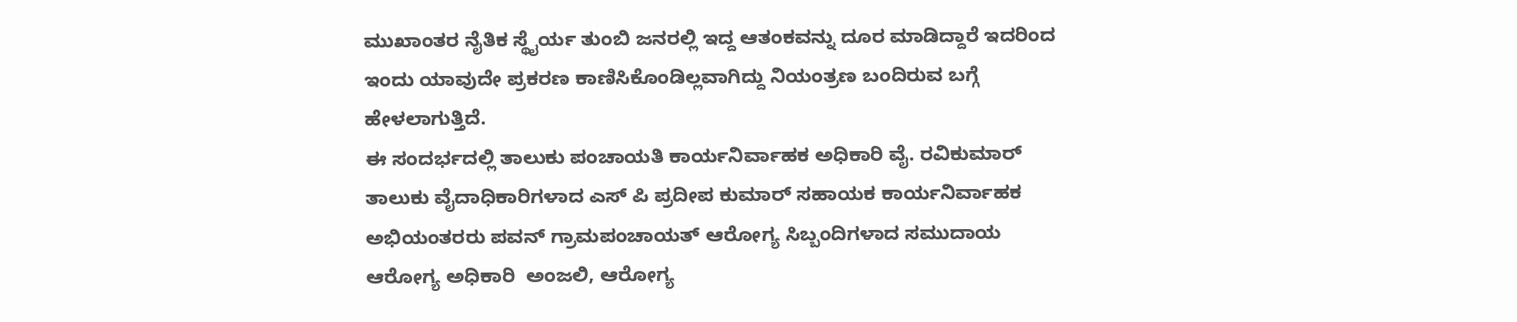ಮುಖಾಂತರ ನೈತಿಕ ಸ್ಥೈರ್ಯ ತುಂಬಿ ಜನರಲ್ಲಿ ಇದ್ದ ಆತಂಕವನ್ನು ದೂರ ಮಾಡಿದ್ದಾರೆ ಇದರಿಂದ ಇಂದು ಯಾವುದೇ ಪ್ರಕರಣ ಕಾಣಿಸಿಕೊಂಡಿಲ್ಲವಾಗಿದ್ದು ನಿಯಂತ್ರಣ ಬಂದಿರುವ ಬಗ್ಗೆ ಹೇಳಲಾಗುತ್ತಿದೆ.
ಈ ಸಂದರ್ಭದಲ್ಲಿ ತಾಲುಕು ಪಂಚಾಯತಿ ಕಾರ್ಯನಿರ್ವಾಹಕ ಅಧಿಕಾರಿ ವೈ. ರವಿಕುಮಾರ್ ತಾಲುಕು ವೈದಾಧಿಕಾರಿಗಳಾದ ಎಸ್‌ ಪಿ ಪ್ರದೀಪ ಕುಮಾರ್ ಸಹಾಯಕ ಕಾರ್ಯನಿರ್ವಾಹಕ ಅಭಿಯಂತರರು ಪವನ್ ಗ್ರಾಮಪಂಚಾಯತ್ ಆರೋಗ್ಯ ಸಿಬ್ಬಂದಿಗಳಾದ ಸಮುದಾಯ ಆರೋಗ್ಯ ಅಧಿಕಾರಿ  ಅಂಜಲಿ, ಆರೋಗ್ಯ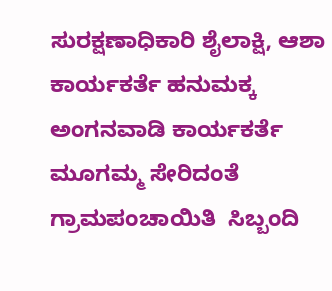ಸುರಕ್ಷಣಾಧಿಕಾರಿ ಶೈಲಾಕ್ಷಿ, ಆಶಾ ಕಾರ್ಯಕರ್ತೆ ಹನುಮಕ್ಕ ಅಂಗನವಾಡಿ ಕಾರ್ಯಕರ್ತೆ ಮೂಗಮ್ಮ ಸೇರಿದಂತೆ  ಗ್ರಾಮಪಂಚಾಯಿತಿ  ಸಿಬ್ಬಂದಿ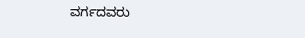ವರ್ಗದವರು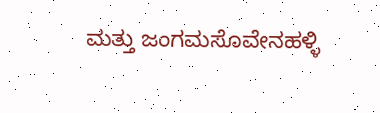ಮತ್ತು ಜಂಗಮಸೊವೇನಹಳ್ಳಿ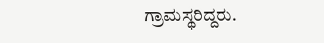ಗ್ರಾಮಸ್ಥರಿದ್ದರು.